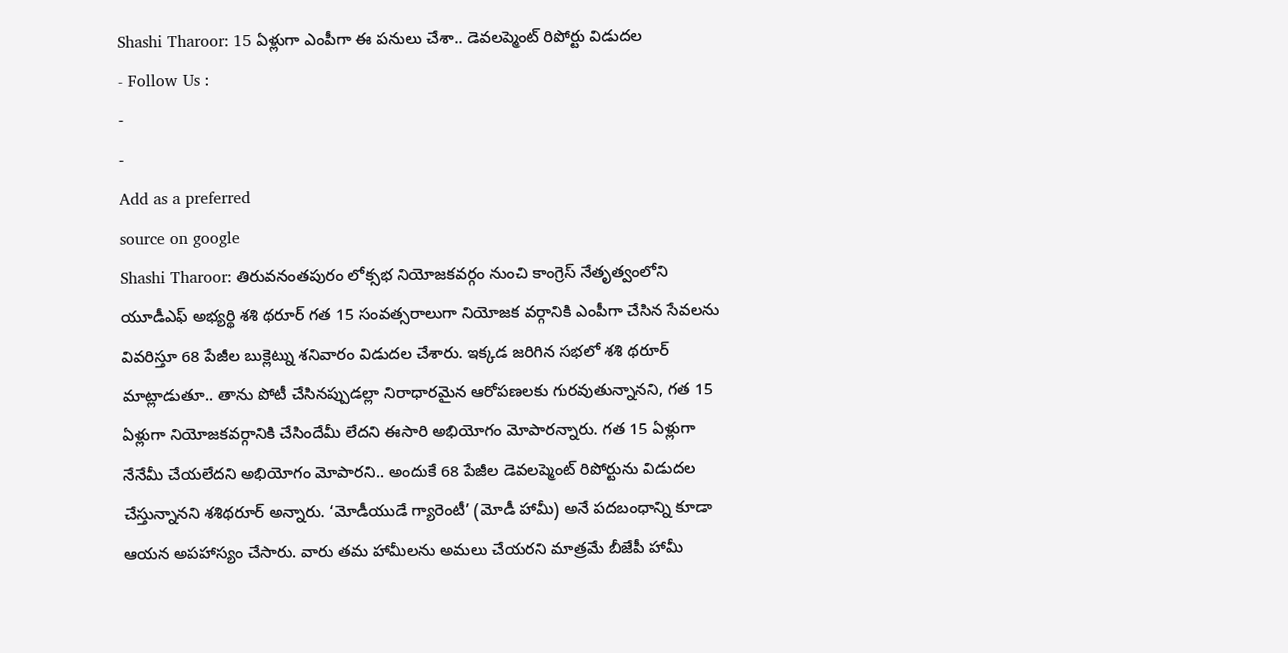Shashi Tharoor: 15 ఏళ్లుగా ఎంపీగా ఈ పనులు చేశా.. డెవలప్మెంట్ రిపోర్టు విడుదల
- Follow Us :
-
-
Add as a preferred
source on google
Shashi Tharoor: తిరువనంతపురం లోక్సభ నియోజకవర్గం నుంచి కాంగ్రెస్ నేతృత్వంలోని యూడీఎఫ్ అభ్యర్థి శశి థరూర్ గత 15 సంవత్సరాలుగా నియోజక వర్గానికి ఎంపీగా చేసిన సేవలను వివరిస్తూ 68 పేజీల బుక్లెట్ను శనివారం విడుదల చేశారు. ఇక్కడ జరిగిన సభలో శశి థరూర్ మాట్లాడుతూ.. తాను పోటీ చేసినప్పుడల్లా నిరాధారమైన ఆరోపణలకు గురవుతున్నానని, గత 15 ఏళ్లుగా నియోజకవర్గానికి చేసిందేమీ లేదని ఈసారి అభియోగం మోపారన్నారు. గత 15 ఏళ్లుగా నేనేమీ చేయలేదని అభియోగం మోపారని.. అందుకే 68 పేజీల డెవలప్మెంట్ రిపోర్టును విడుదల చేస్తున్నానని శశిథరూర్ అన్నారు. ‘మోడీయుడే గ్యారెంటీ’ (మోడీ హామీ) అనే పదబంధాన్ని కూడా ఆయన అపహాస్యం చేసారు. వారు తమ హామీలను అమలు చేయరని మాత్రమే బీజేపీ హామీ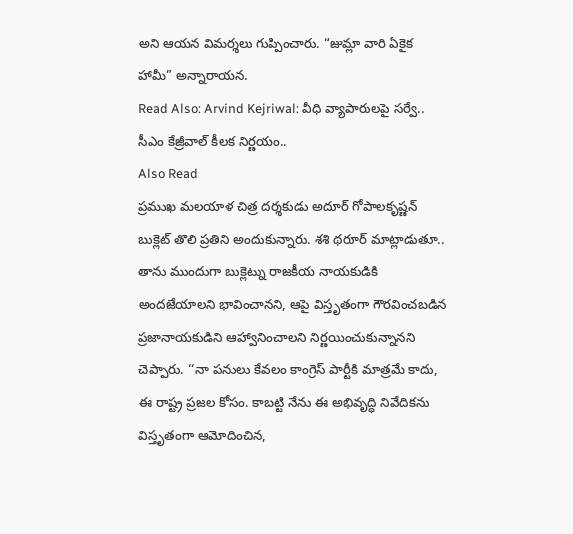అని ఆయన విమర్శలు గుప్పించారు. “జుమ్లా వారి ఏకైక హామీ” అన్నారాయన.
Read Also: Arvind Kejriwal: వీధి వ్యాపారులపై సర్వే.. సీఎం కేజ్రీవాల్ కీలక నిర్ణయం..
Also Read
ప్రముఖ మలయాళ చిత్ర దర్శకుడు అదూర్ గోపాలకృష్ణన్ బుక్లెట్ తొలి ప్రతిని అందుకున్నారు. శశి థరూర్ మాట్లాడుతూ.. తాను ముందుగా బుక్లెట్ను రాజకీయ నాయకుడికి అందజేయాలని భావించానని, ఆపై విస్తృతంగా గౌరవించబడిన ప్రజానాయకుడిని ఆహ్వానించాలని నిర్ణయించుకున్నానని చెప్పారు. ‘‘నా పనులు కేవలం కాంగ్రెస్ పార్టీకి మాత్రమే కాదు, ఈ రాష్ట్ర ప్రజల కోసం. కాబట్టి నేను ఈ అభివృద్ధి నివేదికను విస్తృతంగా ఆమోదించిన,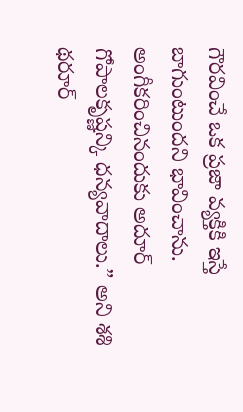గౌరవించే ఒక ప్రజా వ్యక్తికి ఇస్తే బాగుంటుందని భావించాను. అంగీకరించినందుకు అదూర్ గోపాలకృష్ణన్కి ధన్యవాదాలు.” అని శశి థరూర్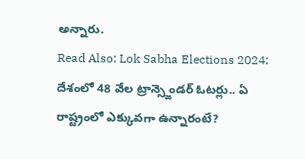అన్నారు.
Read Also: Lok Sabha Elections 2024: దేశంలో 48 వేల ట్రాన్స్జెండర్ ఓటర్లు.. ఏ రాష్ట్రంలో ఎక్కువగా ఉన్నారంటే?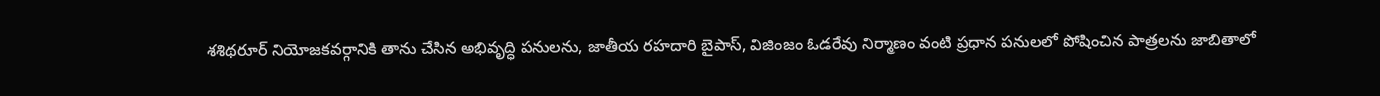శశిథరూర్ నియోజకవర్గానికి తాను చేసిన అభివృద్ధి పనులను, జాతీయ రహదారి బైపాస్, విజింజం ఓడరేవు నిర్మాణం వంటి ప్రధాన పనులలో పోషించిన పాత్రలను జాబితాలో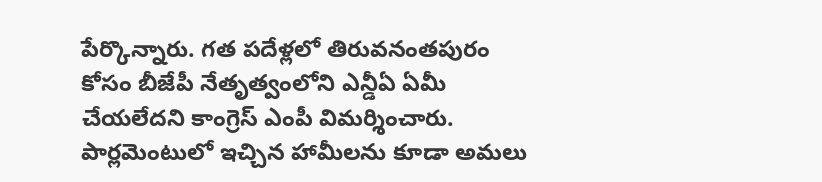పేర్కొన్నారు. గత పదేళ్లలో తిరువనంతపురం కోసం బీజేపీ నేతృత్వంలోని ఎన్డీఏ ఏమీ చేయలేదని కాంగ్రెస్ ఎంపీ విమర్శించారు. పార్లమెంటులో ఇచ్చిన హామీలను కూడా అమలు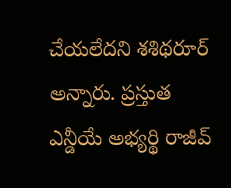చేయలేదని శశిథరూర్ అన్నారు. ప్రస్తుత ఎన్డీయే అభ్యర్థి రాజీవ్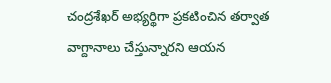చంద్రశేఖర్ అభ్యర్థిగా ప్రకటించిన తర్వాత వాగ్దానాలు చేస్తున్నారని ఆయన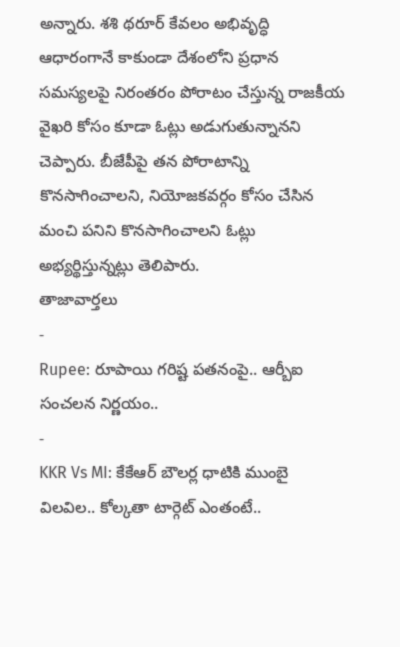అన్నారు. శశి థరూర్ కేవలం అభివృద్ధి ఆధారంగానే కాకుండా దేశంలోని ప్రధాన సమస్యలపై నిరంతరం పోరాటం చేస్తున్న రాజకీయ వైఖరి కోసం కూడా ఓట్లు అడుగుతున్నానని చెప్పారు. బీజేపీపై తన పోరాటాన్ని కొనసాగించాలని, నియోజకవర్గం కోసం చేసిన మంచి పనిని కొనసాగించాలని ఓట్లు అభ్యర్థిస్తున్నట్లు తెలిపారు.
తాజావార్తలు
-
Rupee: రూపాయి గరిష్ట పతనంపై.. ఆర్బీఐ సంచలన నిర్ణయం..
-
KKR Vs MI: కేకేఆర్ బౌలర్ల ధాటికి ముంబై విలవిల.. కోల్కతా టార్గెట్ ఎంతంటే..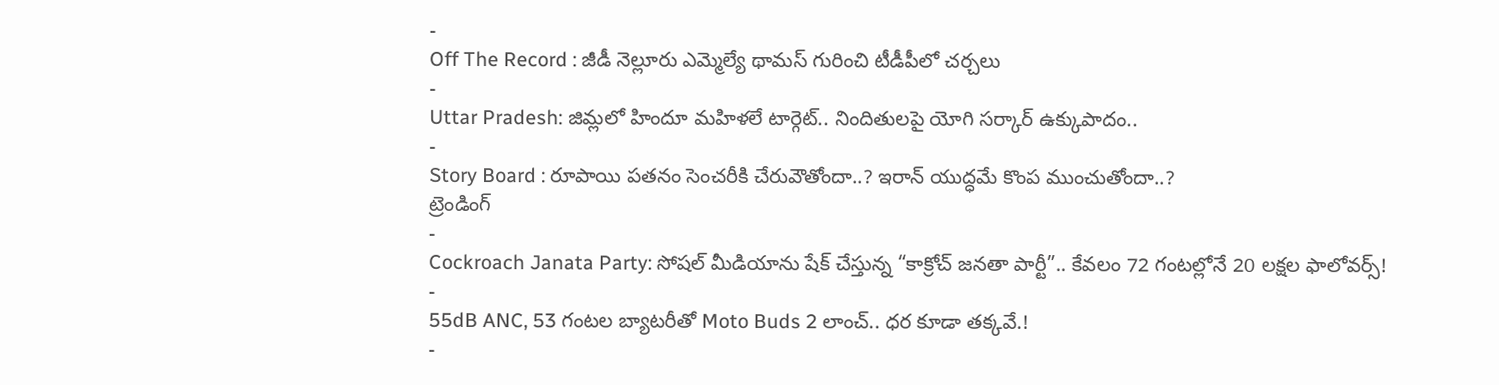-
Off The Record : జీడీ నెల్లూరు ఎమ్మెల్యే థామస్ గురించి టీడీపీలో చర్చలు
-
Uttar Pradesh: జిమ్లలో హిందూ మహిళలే టార్గెట్.. నిందితులపై యోగి సర్కార్ ఉక్కుపాదం..
-
Story Board : రూపాయి పతనం సెంచరీకి చేరువౌతోందా..? ఇరాన్ యుద్ధమే కొంప ముంచుతోందా..?
ట్రెండింగ్
-
Cockroach Janata Party: సోషల్ మీడియాను షేక్ చేస్తున్న “కాక్రోచ్ జనతా పార్టీ”.. కేవలం 72 గంటల్లోనే 20 లక్షల ఫాలోవర్స్!
-
55dB ANC, 53 గంటల బ్యాటరీతో Moto Buds 2 లాంచ్.. ధర కూడా తక్కవే.!
-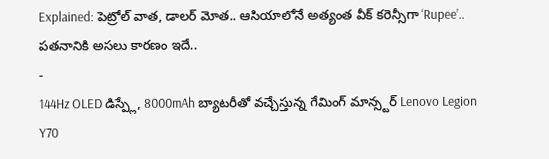Explained: పెట్రోల్ వాత, డాలర్ మోత.. ఆసియాలోనే అత్యంత వీక్ కరెన్సీగా ‘Rupee’.. పతనానికి అసలు కారణం ఇదే..
-
144Hz OLED డిస్ప్లే, 8000mAh బ్యాటరీతో వచ్చేస్తున్న గేమింగ్ మాన్స్టర్ Lenovo Legion Y70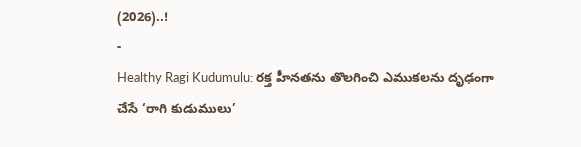(2026)..!
-
Healthy Ragi Kudumulu: రక్త హీనతను తొలగించి ఎముకలను దృఢంగా చేసే ‘రాగి కుడుములు’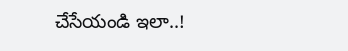చేసేయండి ఇలా..!